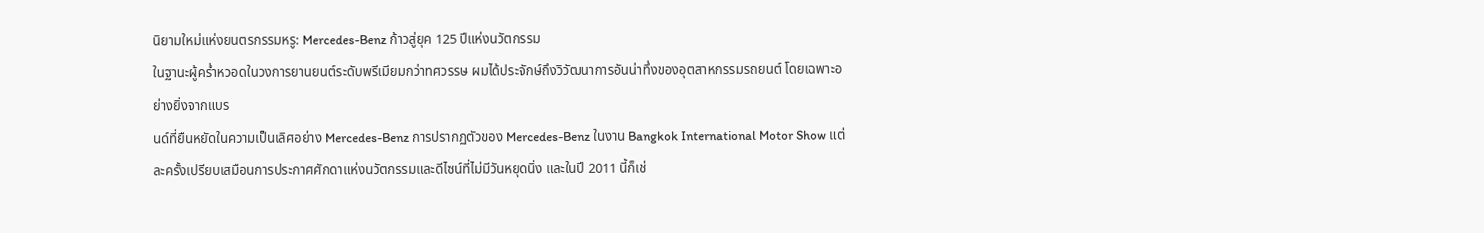นิยามใหม่แห่งยนตรกรรมหรู: Mercedes-Benz ก้าวสู่ยุค 125 ปีแห่งนวัตกรรม
ในฐานะผู้คร่ำหวอดในวงการยานยนต์ระดับพรีเมียมกว่าทศวรรษ ผมได้ประจักษ์ถึงวิวัฒนาการอันน่าทึ่งของอุตสาหกรรมรถยนต์ โดยเฉพาะอย่างยิ่งจากแบร
นด์ที่ยืนหยัดในความเป็นเลิศอย่าง Mercedes-Benz การปรากฏตัวของ Mercedes-Benz ในงาน Bangkok International Motor Show แต่ละครั้งเปรียบเสมือนการประกาศศักดาแห่งนวัตกรรมและดีไซน์ที่ไม่มีวันหยุดนิ่ง และในปี 2011 นี้ก็เช่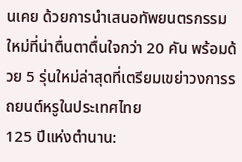นเคย ด้วยการนำเสนอทัพยนตรกรรมใหม่ที่น่าตื่นตาตื่นใจกว่า 20 คัน พร้อมด้วย 5 รุ่นใหม่ล่าสุดที่เตรียมเขย่าวงการรถยนต์หรูในประเทศไทย
125 ปีแห่งตำนาน: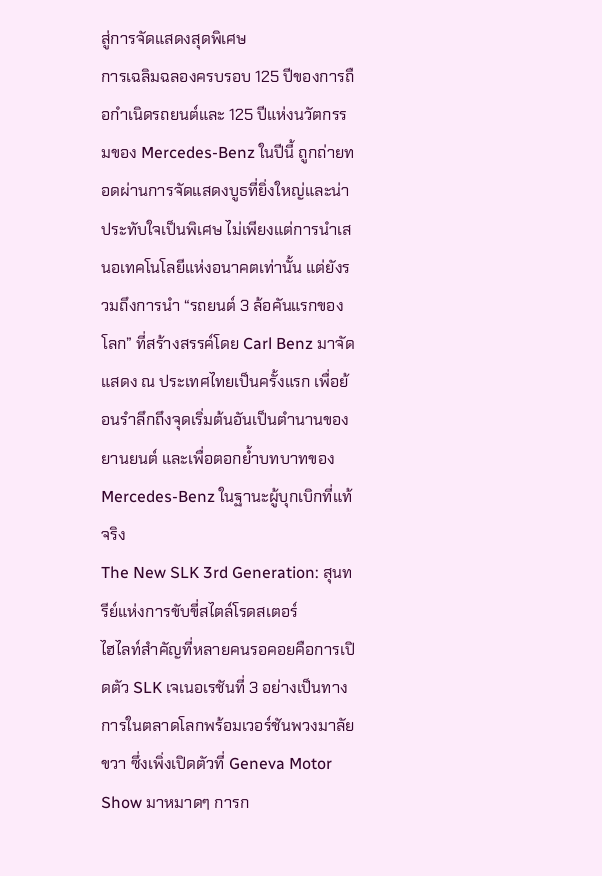สู่การจัดแสดงสุดพิเศษ
การเฉลิมฉลองครบรอบ 125 ปีของการถือกำเนิดรถยนต์และ 125 ปีแห่งนวัตกรรมของ Mercedes-Benz ในปีนี้ ถูกถ่ายทอดผ่านการจัดแสดงบูธที่ยิ่งใหญ่และน่าประทับใจเป็นพิเศษ ไม่เพียงแต่การนำเสนอเทคโนโลยีแห่งอนาคตเท่านั้น แต่ยังรวมถึงการนำ “รถยนต์ 3 ล้อคันแรกของโลก” ที่สร้างสรรค์โดย Carl Benz มาจัดแสดง ณ ประเทศไทยเป็นครั้งแรก เพื่อย้อนรำลึกถึงจุดเริ่มต้นอันเป็นตำนานของยานยนต์ และเพื่อตอกย้ำบทบาทของ Mercedes-Benz ในฐานะผู้บุกเบิกที่แท้จริง
The New SLK 3rd Generation: สุนทรีย์แห่งการขับขี่สไตล์โรดสเตอร์
ไฮไลท์สำคัญที่หลายคนรอคอยคือการเปิดตัว SLK เจเนอเรชันที่ 3 อย่างเป็นทางการในตลาดโลกพร้อมเวอร์ชันพวงมาลัยขวา ซึ่งเพิ่งเปิดตัวที่ Geneva Motor Show มาหมาดๆ การก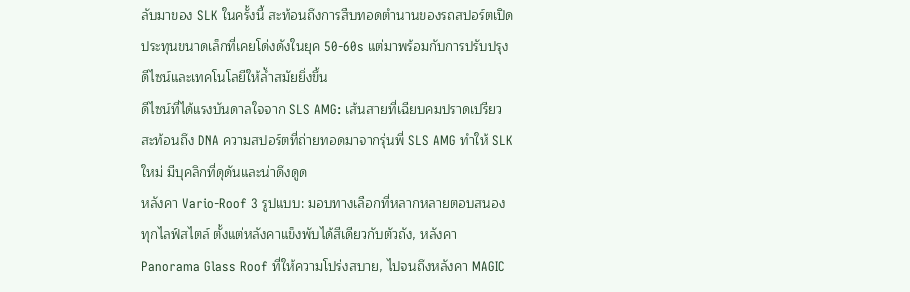ลับมาของ SLK ในครั้งนี้ สะท้อนถึงการสืบทอดตำนานของรถสปอร์ตเปิดประทุนขนาดเล็กที่เคยโด่งดังในยุค 50-60s แต่มาพร้อมกับการปรับปรุงดีไซน์และเทคโนโลยีให้ล้ำสมัยยิ่งขึ้น
ดีไซน์ที่ได้แรงบันดาลใจจาก SLS AMG: เส้นสายที่เฉียบคมปราดเปรียว สะท้อนถึง DNA ความสปอร์ตที่ถ่ายทอดมาจากรุ่นพี่ SLS AMG ทำให้ SLK ใหม่ มีบุคลิกที่ดุดันและน่าดึงดูด
หลังคา Vario-Roof 3 รูปแบบ: มอบทางเลือกที่หลากหลายตอบสนองทุกไลฟ์สไตล์ ตั้งแต่หลังคาแข็งพับได้สีเดียวกับตัวถัง, หลังคา Panorama Glass Roof ที่ให้ความโปร่งสบาย, ไปจนถึงหลังคา MAGIC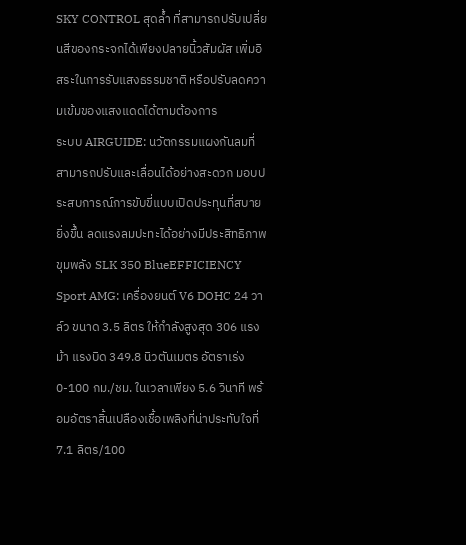SKY CONTROL สุดล้ำ ที่สามารถปรับเปลี่ยนสีของกระจกได้เพียงปลายนิ้วสัมผัส เพิ่มอิสระในการรับแสงธรรมชาติ หรือปรับลดความเข้มของแสงแดดได้ตามต้องการ
ระบบ AIRGUIDE: นวัตกรรมแผงกันลมที่สามารถปรับและเลื่อนได้อย่างสะดวก มอบประสบการณ์การขับขี่แบบเปิดประทุนที่สบายยิ่งขึ้น ลดแรงลมปะทะได้อย่างมีประสิทธิภาพ
ขุมพลัง SLK 350 BlueEFFICIENCY Sport AMG: เครื่องยนต์ V6 DOHC 24 วาล์ว ขนาด 3.5 ลิตร ให้กำลังสูงสุด 306 แรงม้า แรงบิด 349.8 นิวตันเมตร อัตราเร่ง 0-100 กม./ชม. ในเวลาเพียง 5.6 วินาที พร้อมอัตราสิ้นเปลืองเชื้อเพลิงที่น่าประทับใจที่ 7.1 ลิตร/100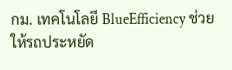กม. เทคโนโลยี BlueEfficiency ช่วยให้รถประหยัด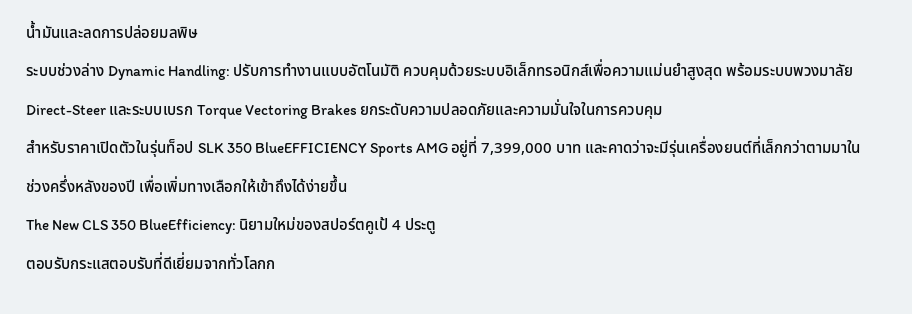น้ำมันและลดการปล่อยมลพิษ
ระบบช่วงล่าง Dynamic Handling: ปรับการทำงานแบบอัตโนมัติ ควบคุมด้วยระบบอิเล็กทรอนิกส์เพื่อความแม่นยำสูงสุด พร้อมระบบพวงมาลัย Direct-Steer และระบบเบรก Torque Vectoring Brakes ยกระดับความปลอดภัยและความมั่นใจในการควบคุม
สำหรับราคาเปิดตัวในรุ่นท็อป SLK 350 BlueEFFICIENCY Sports AMG อยู่ที่ 7,399,000 บาท และคาดว่าจะมีรุ่นเครื่องยนต์ที่เล็กกว่าตามมาในช่วงครึ่งหลังของปี เพื่อเพิ่มทางเลือกให้เข้าถึงได้ง่ายขึ้น
The New CLS 350 BlueEfficiency: นิยามใหม่ของสปอร์ตคูเป้ 4 ประตู
ตอบรับกระแสตอบรับที่ดีเยี่ยมจากทั่วโลกก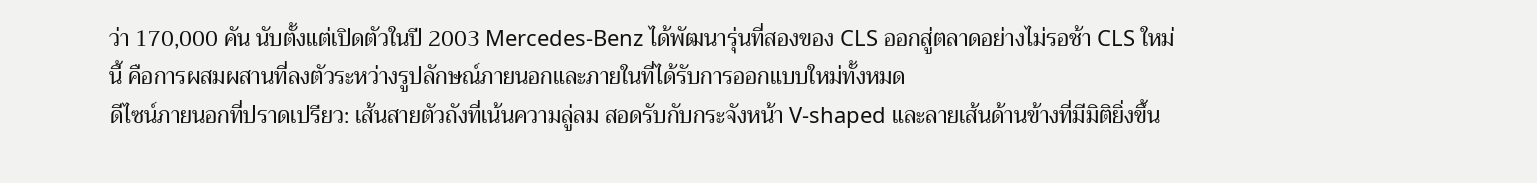ว่า 170,000 คัน นับตั้งแต่เปิดตัวในปี 2003 Mercedes-Benz ได้พัฒนารุ่นที่สองของ CLS ออกสู่ตลาดอย่างไม่รอช้า CLS ใหม่ นี้ คือการผสมผสานที่ลงตัวระหว่างรูปลักษณ์ภายนอกและภายในที่ได้รับการออกแบบใหม่ทั้งหมด
ดีไซน์ภายนอกที่ปราดเปรียว: เส้นสายตัวถังที่เน้นความลู่ลม สอดรับกับกระจังหน้า V-shaped และลายเส้นด้านข้างที่มีมิติยิ่งขึ้น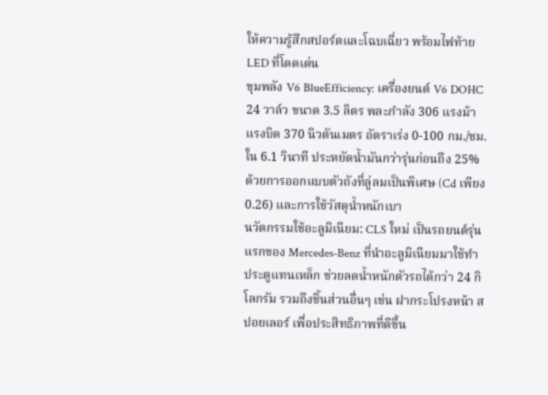ให้ความรู้สึกสปอร์ตและโฉบเฉี่ยว พร้อมไฟท้าย LED ที่โดดเด่น
ขุมพลัง V6 BlueEfficiency: เครื่องยนต์ V6 DOHC 24 วาล์ว ขนาด 3.5 ลิตร พละกำลัง 306 แรงม้า แรงบิด 370 นิวตันเมตร อัตราเร่ง 0-100 กม./ชม. ใน 6.1 วินาที ประหยัดน้ำมันกว่ารุ่นก่อนถึง 25% ด้วยการออกแบบตัวถังที่ลู่ลมเป็นพิเศษ (Cd เพียง 0.26) และการใช้วัสดุน้ำหนักเบา
นวัตกรรมใช้อะลูมิเนียม: CLS ใหม่ เป็นรถยนต์รุ่นแรกของ Mercedes-Benz ที่นำอะลูมิเนียมมาใช้ทำประตูแทนเหล็ก ช่วยลดน้ำหนักตัวรถได้กว่า 24 กิโลกรัม รวมถึงชิ้นส่วนอื่นๆ เช่น ฝากระโปรงหน้า สปอยเลอร์ เพื่อประสิทธิภาพที่ดีขึ้น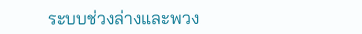ระบบช่วงล่างและพวง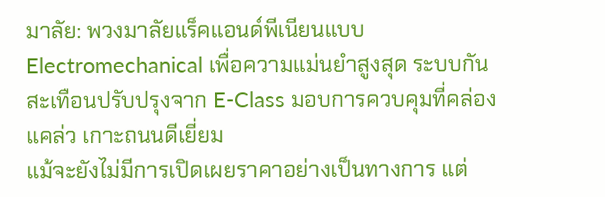มาลัย: พวงมาลัยแร็คแอนด์พีเนียนแบบ Electromechanical เพื่อความแม่นยำสูงสุด ระบบกันสะเทือนปรับปรุงจาก E-Class มอบการควบคุมที่คล่องแคล่ว เกาะถนนดีเยี่ยม
แม้จะยังไม่มีการเปิดเผยราคาอย่างเป็นทางการ แต่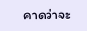คาดว่าจะ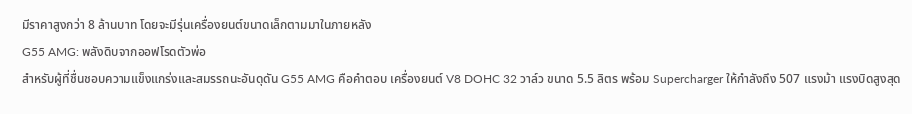มีราคาสูงกว่า 8 ล้านบาท โดยจะมีรุ่นเครื่องยนต์ขนาดเล็กตามมาในภายหลัง
G55 AMG: พลังดิบจากออฟโรดตัวพ่อ
สำหรับผู้ที่ชื่นชอบความแข็งแกร่งและสมรรถนะอันดุดัน G55 AMG คือคำตอบ เครื่องยนต์ V8 DOHC 32 วาล์ว ขนาด 5.5 ลิตร พร้อม Supercharger ให้กำลังถึง 507 แรงม้า แรงบิดสูงสุด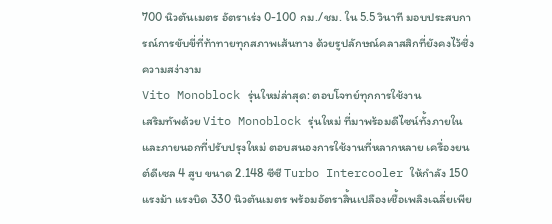700 นิวตันเมตร อัตราเร่ง 0-100 กม./ชม. ใน 5.5 วินาที มอบประสบการณ์การขับขี่ที่ท้าทายทุกสภาพเส้นทาง ด้วยรูปลักษณ์คลาสสิกที่ยังคงไว้ซึ่งความสง่างาม
Vito Monoblock รุ่นใหม่ล่าสุด: ตอบโจทย์ทุกการใช้งาน
เสริมทัพด้วย Vito Monoblock รุ่นใหม่ ที่มาพร้อมดีไซน์ทั้งภายในและภายนอกที่ปรับปรุงใหม่ ตอบสนองการใช้งานที่หลากหลาย เครื่องยนต์ดีเซล 4 สูบ ขนาด 2.148 ซีซี Turbo Intercooler ให้กำลัง 150 แรงม้า แรงบิด 330 นิวตันเมตร พร้อมอัตราสิ้นเปลืองเชื้อเพลิงเฉลี่ยเพีย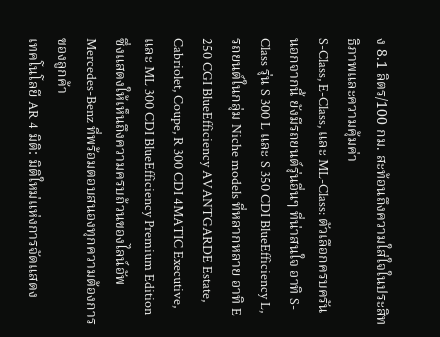ง 8.1 ลิตร/100 กม. สะท้อนถึงความใส่ใจในประสิทธิภาพและความคุ้มค่า
S-Class, E-Class, และ ML-Class: ตัวเลือกครบครัน
นอกจากนี้ ยังมีรถยนต์รุ่นอื่นๆ ที่น่าสนใจ อาทิ S-Class รุ่น S 300 L และ S 350 CDI BlueEfficiency L, รถยนต์ในกลุ่ม Niche models ที่หลากหลาย อาทิ E 250 CGI BlueEfficiency AVANTGARDE Estate, Cabriolet, Coupe, R 300 CDI 4MATIC Executive, และ ML 300 CDI BlueEfficiency Premium Edition ซึ่งแสดงให้เห็นถึงความครบถ้วนของไลน์อัพ Mercedes-Benz ที่พร้อมตอบสนองทุกความต้องการของลูกค้า
เทคโนโลยี AR 4 มิติ: มิติใหม่แห่งการจัดแสดง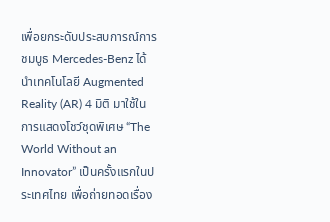เพื่อยกระดับประสบการณ์การชมบูธ Mercedes-Benz ได้นำเทคโนโลยี Augmented Reality (AR) 4 มิติ มาใช้ในการแสดงโชว์ชุดพิเศษ “The World Without an Innovator” เป็นครั้งแรกในประเทศไทย เพื่อถ่ายทอดเรื่อง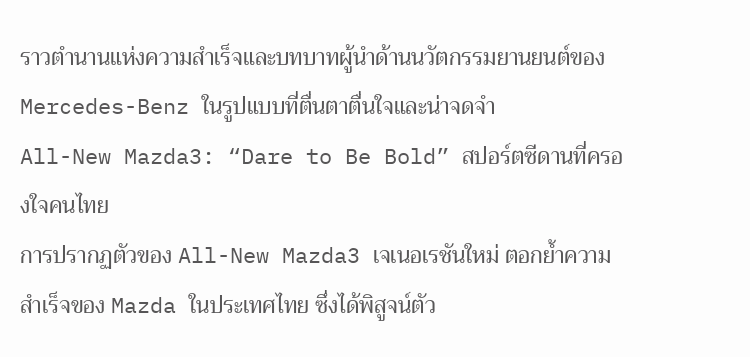ราวตำนานแห่งความสำเร็จและบทบาทผู้นำด้านนวัตกรรมยานยนต์ของ Mercedes-Benz ในรูปแบบที่ตื่นตาตื่นใจและน่าจดจำ
All-New Mazda3: “Dare to Be Bold” สปอร์ตซีดานที่ครองใจคนไทย
การปรากฏตัวของ All-New Mazda3 เจเนอเรชันใหม่ ตอกย้ำความสำเร็จของ Mazda ในประเทศไทย ซึ่งได้พิสูจน์ตัว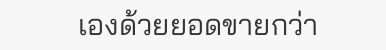เองด้วยยอดขายกว่า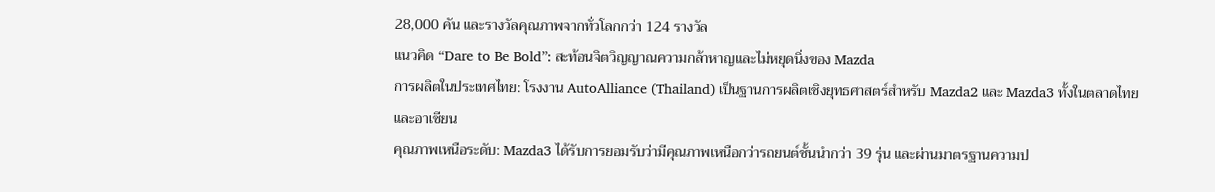28,000 คัน และรางวัลคุณภาพจากทั่วโลกกว่า 124 รางวัล
แนวคิด “Dare to Be Bold”: สะท้อนจิตวิญญาณความกล้าหาญและไม่หยุดนิ่งของ Mazda
การผลิตในประเทศไทย: โรงงาน AutoAlliance (Thailand) เป็นฐานการผลิตเชิงยุทธศาสตร์สำหรับ Mazda2 และ Mazda3 ทั้งในตลาดไทยและอาเซียน
คุณภาพเหนือระดับ: Mazda3 ได้รับการยอมรับว่ามีคุณภาพเหนือกว่ารถยนต์ชั้นนำกว่า 39 รุ่น และผ่านมาตรฐานความป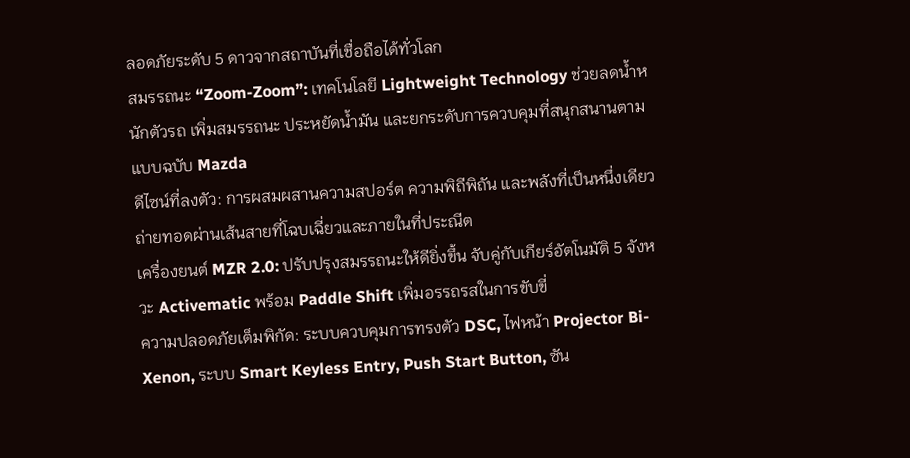ลอดภัยระดับ 5 ดาวจากสถาบันที่เชื่อถือได้ทั่วโลก
สมรรถนะ “Zoom-Zoom”: เทคโนโลยี Lightweight Technology ช่วยลดน้ำหนักตัวรถ เพิ่มสมรรถนะ ประหยัดน้ำมัน และยกระดับการควบคุมที่สนุกสนานตามแบบฉบับ Mazda
ดีไซน์ที่ลงตัว: การผสมผสานความสปอร์ต ความพิถีพิถัน และพลังที่เป็นหนึ่งเดียว ถ่ายทอดผ่านเส้นสายที่โฉบเฉี่ยวและภายในที่ประณีต
เครื่องยนต์ MZR 2.0: ปรับปรุงสมรรถนะให้ดียิ่งขึ้น จับคู่กับเกียร์อัตโนมัติ 5 จังหวะ Activematic พร้อม Paddle Shift เพิ่มอรรถรสในการขับขี่
ความปลอดภัยเต็มพิกัด: ระบบควบคุมการทรงตัว DSC, ไฟหน้า Projector Bi-Xenon, ระบบ Smart Keyless Entry, Push Start Button, ซัน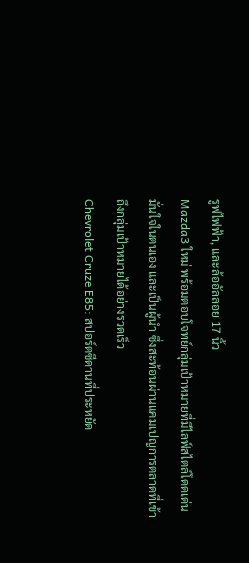รูฟไฟฟ้า, และล้ออัลลอย 17 นิ้ว
Mazda3 ใหม่ พร้อมตอบโจทย์กลุ่มเป้าหมายที่มีไลฟ์สไตล์โดดเด่น มั่นใจในตนเอง และเป็นผู้นำ ซึ่งสะท้อนผ่านแคมเปญการตลาดที่เข้าถึงกลุ่มเป้าหมายได้อย่างรวดเร็ว
Chevrolet Cruze E85: สปอร์ตซีดานที่ประหยัด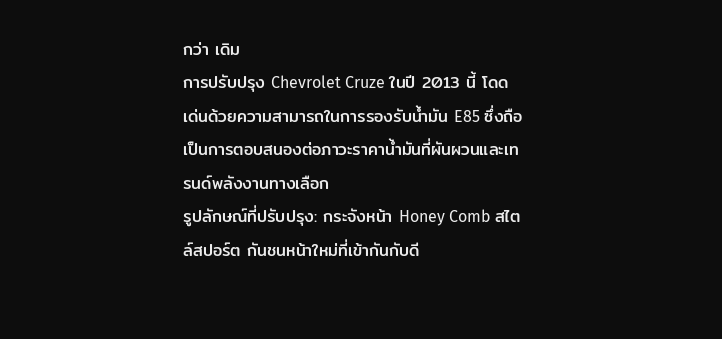กว่า เดิม
การปรับปรุง Chevrolet Cruze ในปี 2013 นี้ โดดเด่นด้วยความสามารถในการรองรับน้ำมัน E85 ซึ่งถือเป็นการตอบสนองต่อภาวะราคาน้ำมันที่ผันผวนและเทรนด์พลังงานทางเลือก
รูปลักษณ์ที่ปรับปรุง: กระจังหน้า Honey Comb สไตล์สปอร์ต กันชนหน้าใหม่ที่เข้ากันกับดี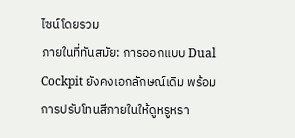ไซน์โดยรวม
ภายในที่ทันสมัย: การออกแบบ Dual Cockpit ยังคงเอกลักษณ์เดิม พร้อมการปรับโทนสีภายในให้ดูหรูหรา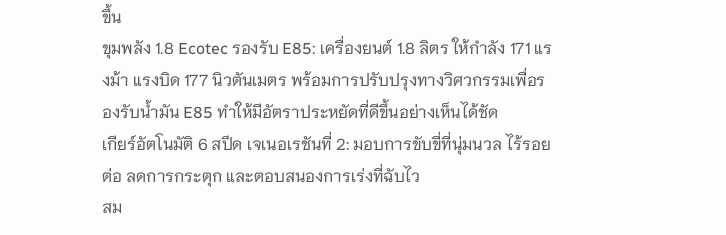ขึ้น
ขุมพลัง 1.8 Ecotec รองรับ E85: เครื่องยนต์ 1.8 ลิตร ให้กำลัง 171 แรงม้า แรงบิด 177 นิวตันเมตร พร้อมการปรับปรุงทางวิศวกรรมเพื่อรองรับน้ำมัน E85 ทำให้มีอัตราประหยัดที่ดีขึ้นอย่างเห็นได้ชัด
เกียร์อัตโนมัติ 6 สปีด เจเนอเรชันที่ 2: มอบการขับขี่ที่นุ่มนวล ไร้รอยต่อ ลดการกระตุก และตอบสนองการเร่งที่ฉับไว
สม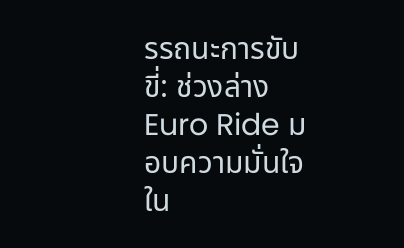รรถนะการขับขี่: ช่วงล่าง Euro Ride มอบความมั่นใจใน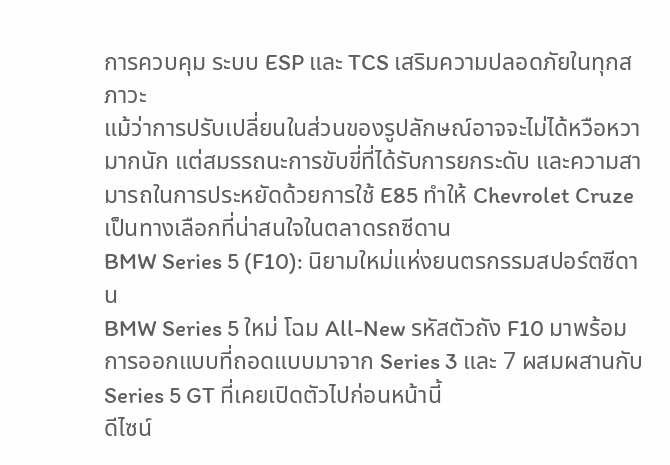การควบคุม ระบบ ESP และ TCS เสริมความปลอดภัยในทุกสภาวะ
แม้ว่าการปรับเปลี่ยนในส่วนของรูปลักษณ์อาจจะไม่ได้หวือหวามากนัก แต่สมรรถนะการขับขี่ที่ได้รับการยกระดับ และความสามารถในการประหยัดด้วยการใช้ E85 ทำให้ Chevrolet Cruze เป็นทางเลือกที่น่าสนใจในตลาดรถซีดาน
BMW Series 5 (F10): นิยามใหม่แห่งยนตรกรรมสปอร์ตซีดาน
BMW Series 5 ใหม่ โฉม All-New รหัสตัวถัง F10 มาพร้อมการออกแบบที่ถอดแบบมาจาก Series 3 และ 7 ผสมผสานกับ Series 5 GT ที่เคยเปิดตัวไปก่อนหน้านี้
ดีไซน์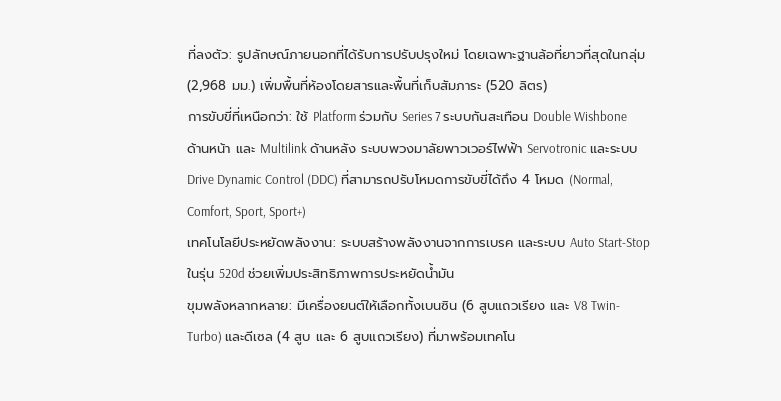ที่ลงตัว: รูปลักษณ์ภายนอกที่ได้รับการปรับปรุงใหม่ โดยเฉพาะฐานล้อที่ยาวที่สุดในกลุ่ม (2,968 มม.) เพิ่มพื้นที่ห้องโดยสารและพื้นที่เก็บสัมภาระ (520 ลิตร)
การขับขี่ที่เหนือกว่า: ใช้ Platform ร่วมกับ Series 7 ระบบกันสะเทือน Double Wishbone ด้านหน้า และ Multilink ด้านหลัง ระบบพวงมาลัยพาวเวอร์ไฟฟ้า Servotronic และระบบ Drive Dynamic Control (DDC) ที่สามารถปรับโหมดการขับขี่ได้ถึง 4 โหมด (Normal, Comfort, Sport, Sport+)
เทคโนโลยีประหยัดพลังงาน: ระบบสร้างพลังงานจากการเบรค และระบบ Auto Start-Stop ในรุ่น 520d ช่วยเพิ่มประสิทธิภาพการประหยัดน้ำมัน
ขุมพลังหลากหลาย: มีเครื่องยนต์ให้เลือกทั้งเบนซิน (6 สูบแถวเรียง และ V8 Twin-Turbo) และดีเซล (4 สูบ และ 6 สูบแถวเรียง) ที่มาพร้อมเทคโน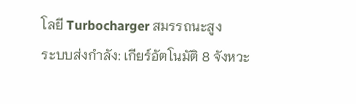โลยี Turbocharger สมรรถนะสูง
ระบบส่งกำลัง: เกียร์อัตโนมัติ 8 จังหวะ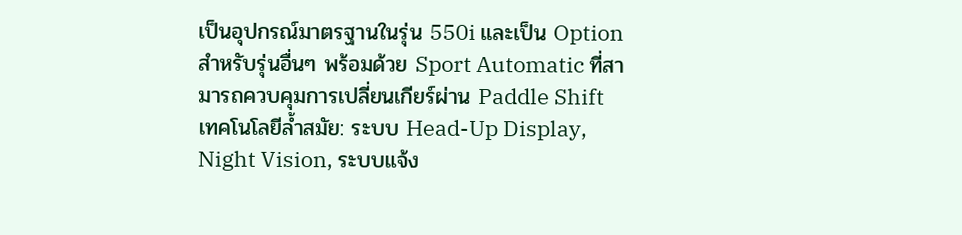เป็นอุปกรณ์มาตรฐานในรุ่น 550i และเป็น Option สำหรับรุ่นอื่นๆ พร้อมด้วย Sport Automatic ที่สามารถควบคุมการเปลี่ยนเกียร์ผ่าน Paddle Shift
เทคโนโลยีล้ำสมัย: ระบบ Head-Up Display, Night Vision, ระบบแจ้ง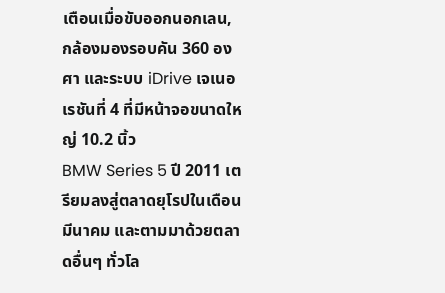เตือนเมื่อขับออกนอกเลน, กล้องมองรอบคัน 360 องศา และระบบ iDrive เจเนอเรชันที่ 4 ที่มีหน้าจอขนาดใหญ่ 10.2 นิ้ว
BMW Series 5 ปี 2011 เตรียมลงสู่ตลาดยุโรปในเดือนมีนาคม และตามมาด้วยตลาดอื่นๆ ทั่วโล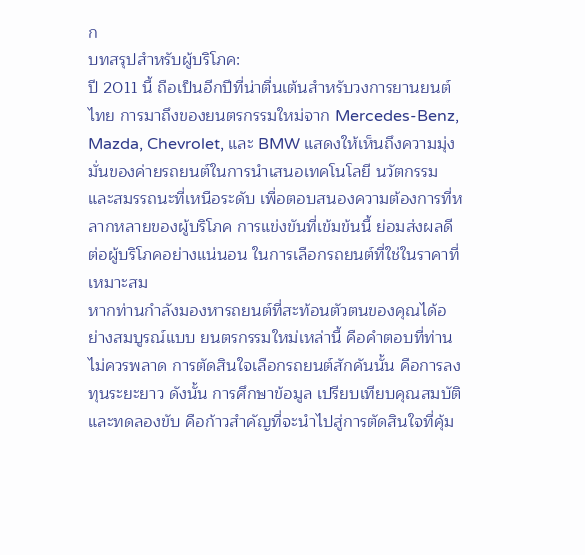ก
บทสรุปสำหรับผู้บริโภค:
ปี 2011 นี้ ถือเป็นอีกปีที่น่าตื่นเต้นสำหรับวงการยานยนต์ไทย การมาถึงของยนตรกรรมใหม่จาก Mercedes-Benz, Mazda, Chevrolet, และ BMW แสดงให้เห็นถึงความมุ่งมั่นของค่ายรถยนต์ในการนำเสนอเทคโนโลยี นวัตกรรม และสมรรถนะที่เหนือระดับ เพื่อตอบสนองความต้องการที่หลากหลายของผู้บริโภค การแข่งขันที่เข้มข้นนี้ ย่อมส่งผลดีต่อผู้บริโภคอย่างแน่นอน ในการเลือกรถยนต์ที่ใช่ในราคาที่เหมาะสม
หากท่านกำลังมองหารถยนต์ที่สะท้อนตัวตนของคุณได้อย่างสมบูรณ์แบบ ยนตรกรรมใหม่เหล่านี้ คือคำตอบที่ท่านไม่ควรพลาด การตัดสินใจเลือกรถยนต์สักคันนั้น คือการลงทุนระยะยาว ดังนั้น การศึกษาข้อมูล เปรียบเทียบคุณสมบัติ และทดลองขับ คือก้าวสำคัญที่จะนำไปสู่การตัดสินใจที่คุ้ม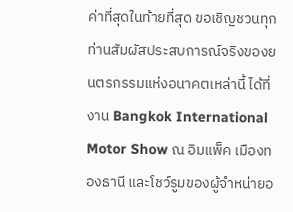ค่าที่สุดในท้ายที่สุด ขอเชิญชวนทุกท่านสัมผัสประสบการณ์จริงของยนตรกรรมแห่งอนาคตเหล่านี้ ได้ที่งาน Bangkok International Motor Show ณ อิมแพ็ค เมืองทองธานี และโชว์รูมของผู้จำหน่ายอ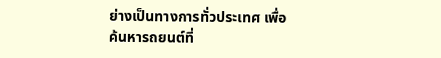ย่างเป็นทางการทั่วประเทศ เพื่อค้นหารถยนต์ที่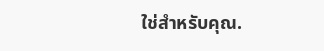ใช่สำหรับคุณ.